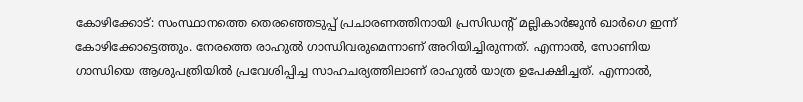കോഴിക്കോട്: സംസ്ഥാനത്തെ തെരഞ്ഞെടുപ്പ് പ്രചാരണത്തിനായി പ്രസിഡന്റ് മല്ലികാർജുൻ ഖാർഗെ ഇന്ന് കോഴിക്കോട്ടെത്തും. നേരത്തെ രാഹുൽ ഗാന്ധിവരുമെന്നാണ് അറിയിച്ചിരുന്നത്. എന്നാൽ, സോണിയ ഗാന്ധിയെ ആശുപത്രിയിൽ പ്രവേശിപ്പിച്ച സാഹചര്യത്തിലാണ് രാഹുൽ യാത്ര ഉപേക്ഷിച്ചത്. എന്നാൽ,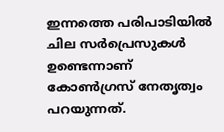ഇന്നത്തെ പരിപാടിയിൽ ചില സർപ്രെസുകൾ ഉണ്ടെന്നാണ് കോൺഗ്രസ് നേതൃത്വം പറയുന്നത്.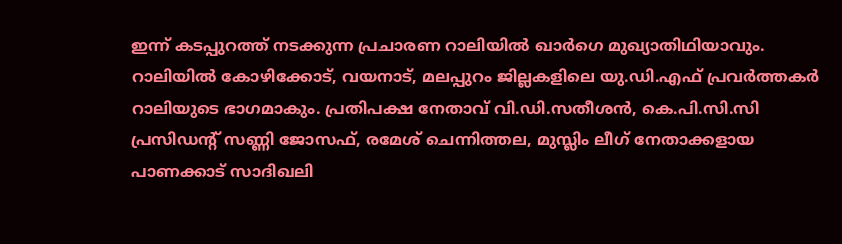ഇന്ന് കടപ്പുറത്ത് നടക്കുന്ന പ്രചാരണ റാലിയിൽ ഖാർഗെ മുഖ്യാതിഥിയാവും. റാലിയിൽ കോഴിക്കോട്, വയനാട്, മലപ്പുറം ജില്ലകളിലെ യു.ഡി.എഫ് പ്രവർത്തകർ റാലിയുടെ ഭാഗമാകും. പ്രതിപക്ഷ നേതാവ് വി.ഡി.സതീശൻ, കെ.പി.സി.സി പ്രസിഡന്റ് സണ്ണി ജോസഫ്, രമേശ് ചെന്നിത്തല, മുസ്ലിം ലീഗ് നേതാക്കളായ പാണക്കാട് സാദിഖലി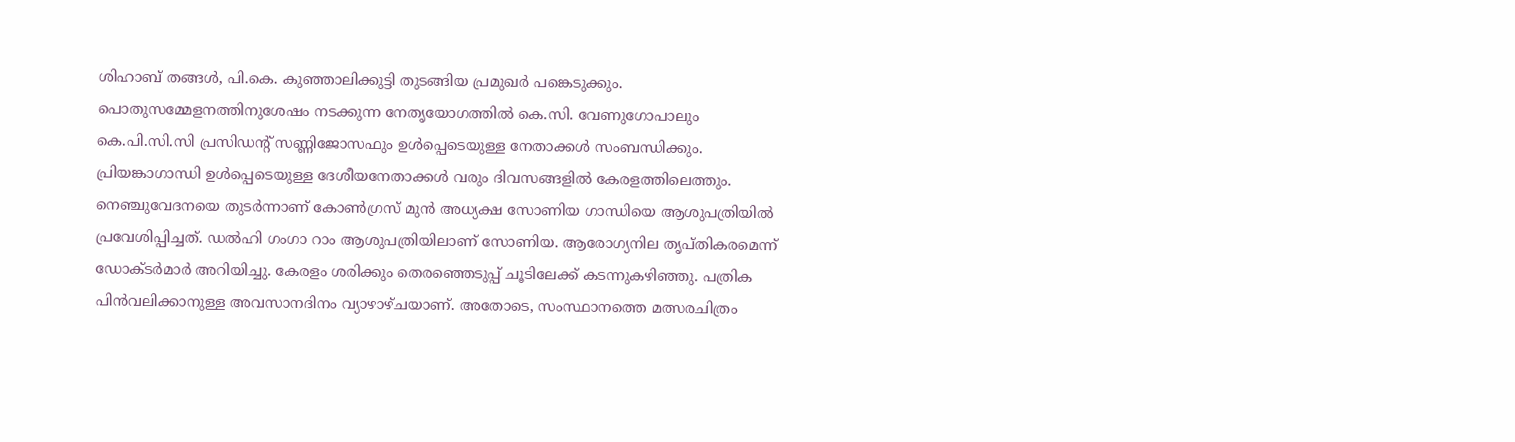ശിഹാബ് തങ്ങൾ, പി.കെ. കുഞ്ഞാലിക്കുട്ടി തുടങ്ങിയ പ്രമുഖർ പങ്കെടുക്കും. പൊതുസമ്മേളനത്തിനുശേഷം നടക്കുന്ന നേതൃയോഗത്തിൽ കെ.സി. വേണുഗോപാലും കെ.പി.സി.സി പ്രസിഡന്റ് സണ്ണിജോസഫും ഉൾപ്പെടെയുള്ള നേതാക്കൾ സംബന്ധിക്കും. പ്രിയങ്കാഗാന്ധി ഉൾപ്പെടെയുള്ള ദേശീയനേതാക്കൾ വരും ദിവസങ്ങളിൽ കേരളത്തിലെത്തും. നെഞ്ചുവേദനയെ തുടർന്നാണ് കോൺഗ്രസ് മുൻ അധ്യക്ഷ സോണിയ ഗാന്ധിയെ ആശുപത്രിയിൽ പ്രവേശിപ്പിച്ചത്. ഡൽഹി ഗംഗാ റാം ആശുപത്രിയിലാണ് സോണിയ. ആരോഗ്യനില തൃപ്തികരമെന്ന് ഡോക്ടർമാർ അറിയിച്ചു. കേരളം ശരിക്കും തെരഞ്ഞെടുപ്പ് ചൂടിലേക്ക് കടന്നുകഴിഞ്ഞു. പത്രിക പിൻവലിക്കാനുള്ള അവസാനദിനം വ്യാഴാഴ്ചയാണ്. അതോടെ, സംസ്ഥാനത്തെ മത്സരചിത്രം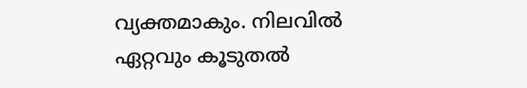വ്യക്തമാകും. നിലവിൽ ഏറ്റവും കൂടുതൽ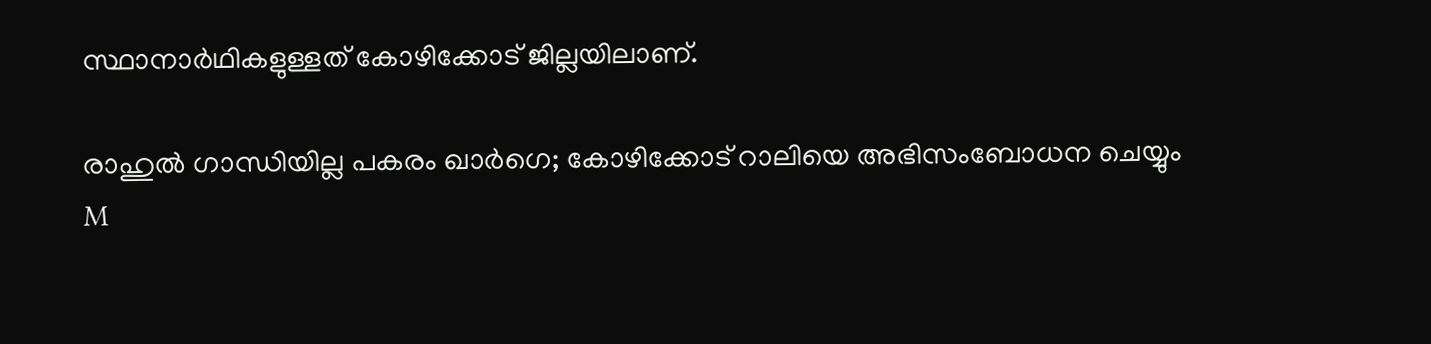സ്ഥാനാർഥികളുള്ളത് കോഴിക്കോട് ജില്ലയിലാണ്.

രാഹുൽ ഗാന്ധിയില്ല പകരം ഖാർഗെ; കോഴിക്കോട് റാലിയെ അഭിസംബോധന ചെയ്യും
M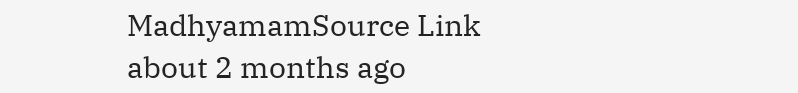MadhyamamSource Link
about 2 months ago